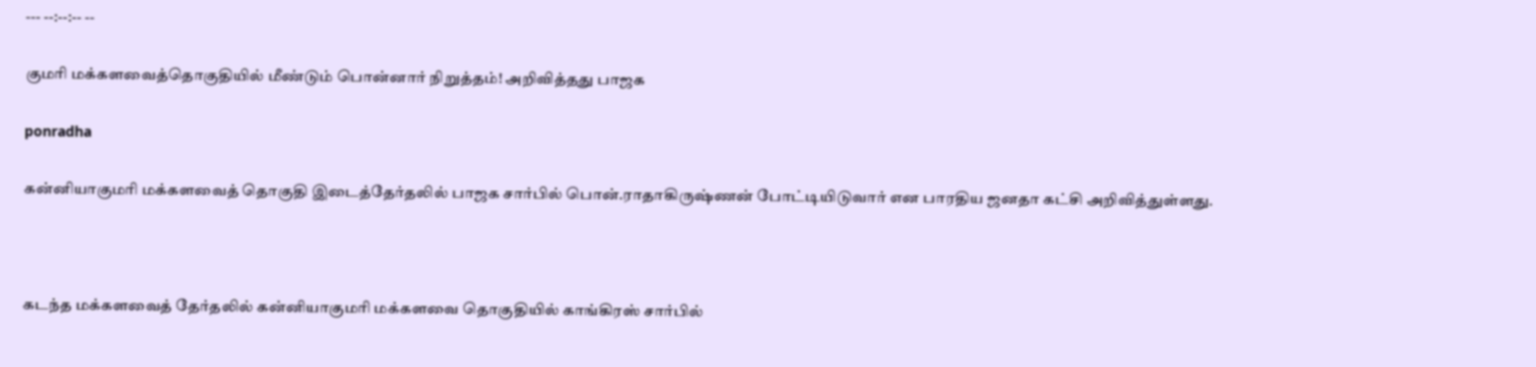--- --:--:-- --

குமரி மக்களவைத்தொகுதியில் மீண்டும் பொன்னார் நிறுத்தம்! அறிவித்தது பாஜக

ponradha

கன்னியாகுமரி மக்களவைத் தொகுதி இடைத்தேர்தலில் பாஜக சார்பில் பொன்.ராதாகிருஷ்ணன் போட்டியிடுவார் என பாரதிய ஜனதா கட்சி அறிவித்துள்ளது.



கடந்த மக்களவைத் தேர்தலில் கன்னியாகுமரி மக்களவை தொகுதியில் காங்கிரஸ் சார்பில்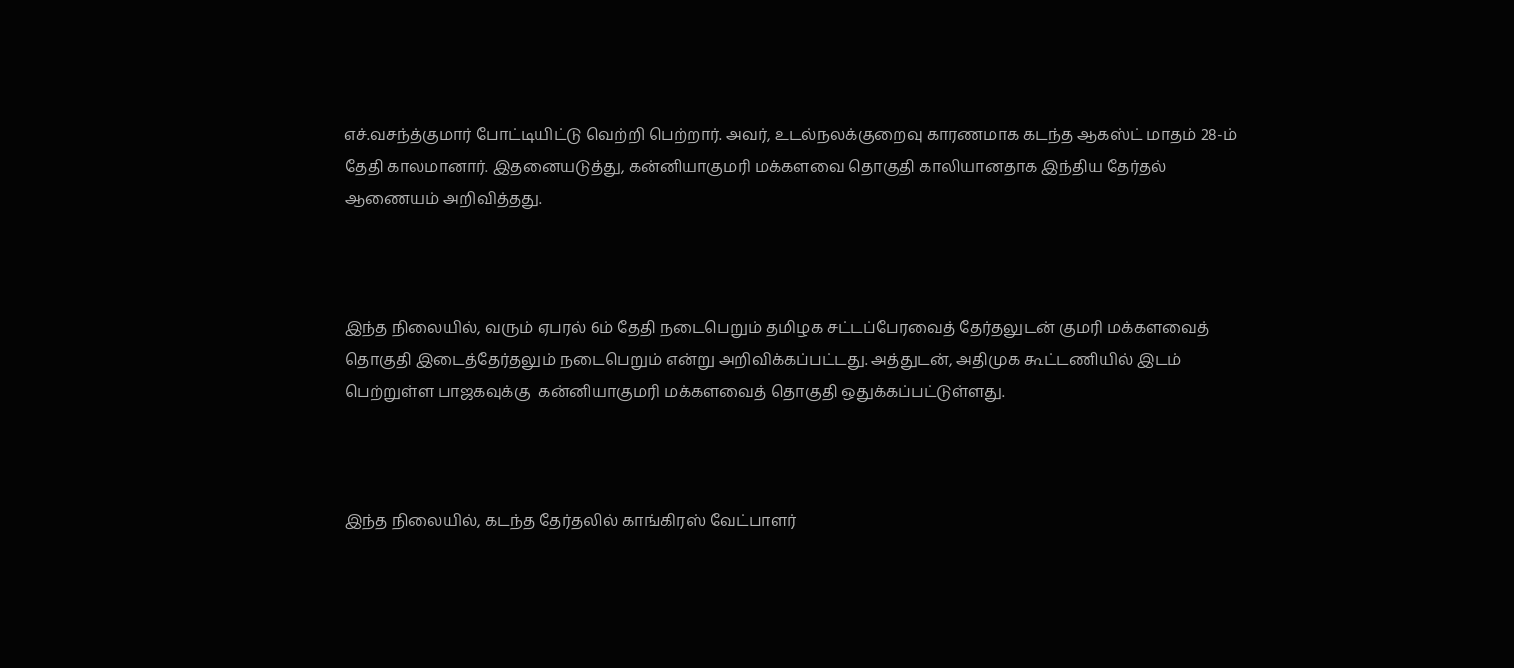எச்.வசந்த்குமார் போட்டியிட்டு வெற்றி பெற்றார். அவர், உடல்நலக்குறைவு காரணமாக கடந்த ஆகஸ்ட் மாதம் 28-ம் தேதி காலமானார். இதனையடுத்து, கன்னியாகுமரி மக்களவை தொகுதி காலியானதாக இந்திய தேர்தல் ஆணையம் அறிவித்தது.



இந்த நிலையில், வரும் ஏபரல் 6ம் தேதி நடைபெறும் தமிழக சட்டப்பேரவைத் தேர்தலுடன் குமரி மக்களவைத் தொகுதி இடைத்தேர்தலும் நடைபெறும் என்று அறிவிக்கப்பட்டது. அத்துடன், அதிமுக கூட்டணியில் இடம் பெற்றுள்ள பாஜகவுக்கு  கன்னியாகுமரி மக்களவைத் தொகுதி ஒதுக்கப்பட்டுள்ளது.



இந்த நிலையில், கடந்த தேர்தலில் காங்கிரஸ் வேட்பாளர்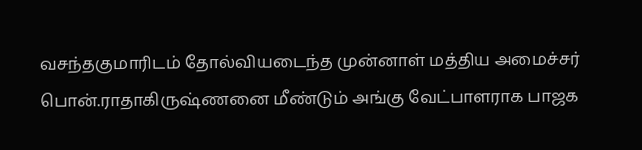வசந்தகுமாரிடம் தோல்வியடைந்த முன்னாள் மத்திய அமைச்சர் பொன்.ராதாகிருஷ்ணனை மீண்டும் அங்கு வேட்பாளராக பாஜக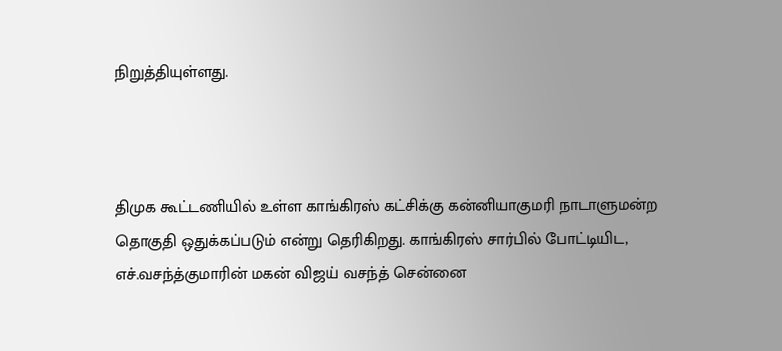நிறுத்தியுள்ளது.



திமுக கூட்டணியில் உள்ள காங்கிரஸ் கட்சிக்கு கன்னியாகுமரி நாடாளுமன்ற தொகுதி ஒதுக்கப்படும் என்று தெரிகிறது. காங்கிரஸ் சார்பில் போட்டியிட, எச்.வசந்த்குமாரின் மகன் விஜய் வசந்த் சென்னை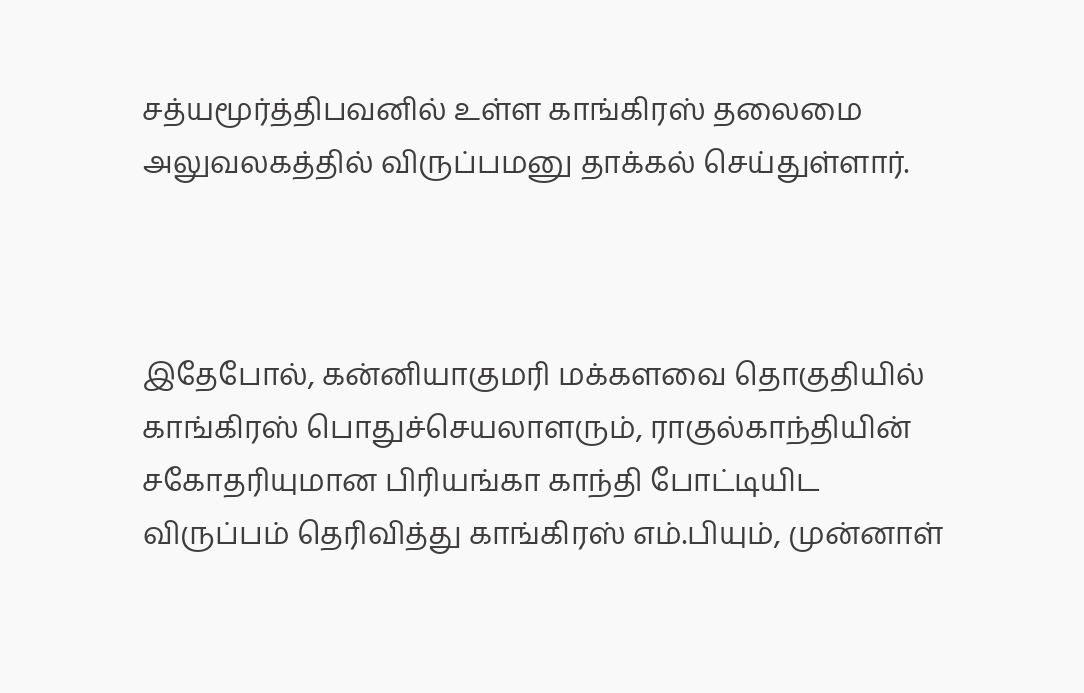சத்யமூர்த்திபவனில் உள்ள காங்கிரஸ் தலைமை அலுவலகத்தில் விருப்பமனு தாக்கல் செய்துள்ளார்.



இதேபோல், கன்னியாகுமரி மக்களவை தொகுதியில் காங்கிரஸ் பொதுச்செயலாளரும், ராகுல்காந்தியின் சகோதரியுமான பிரியங்கா காந்தி போட்டியிட விருப்பம் தெரிவித்து காங்கிரஸ் எம்.பியும், முன்னாள்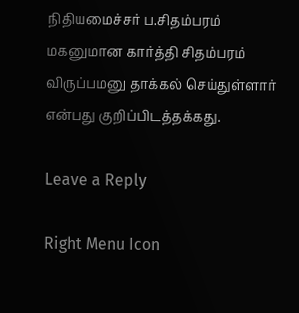நிதியமைச்சர் ப.சிதம்பரம் மகனுமான கார்த்தி சிதம்பரம் விருப்பமனு தாக்கல் செய்துள்ளார் என்பது குறிப்பிடத்தக்கது.

Leave a Reply

Right Menu Icon